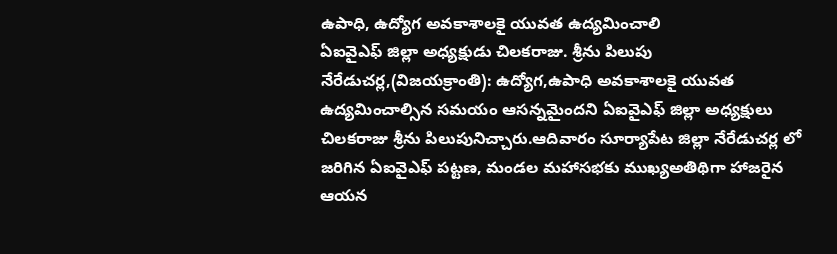ఉపాధి, ఉద్యోగ అవకాశాలకై యువత ఉద్యమించాలి
ఏఐవైఎఫ్ జిల్లా అధ్యక్షుడు చిలకరాజు. శ్రీను పిలుపు
నేరేడుచర్ల,(విజయక్రాంతి): ఉద్యోగ,ఉపాధి అవకాశాలకై యువత ఉద్యమించాల్సిన సమయం ఆసన్నమైందని ఏఐవైఎఫ్ జిల్లా అధ్యక్షులు చిలకరాజు శ్రీను పిలుపునిచ్చారు.ఆదివారం సూర్యాపేట జిల్లా నేరేడుచర్ల లో జరిగిన ఏఐవైఎఫ్ పట్టణ, మండల మహాసభకు ముఖ్యఅతిథిగా హాజరైన ఆయన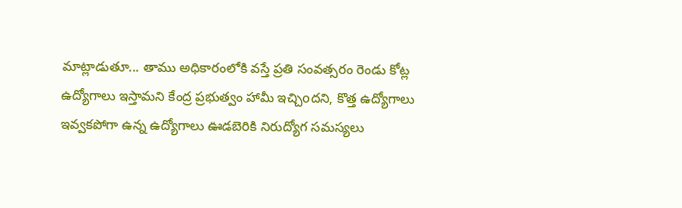మాట్లాడుతూ... తాము అధికారంలోకి వస్తే ప్రతి సంవత్సరం రెండు కోట్ల ఉద్యోగాలు ఇస్తామని కేంద్ర ప్రభుత్వం హామీ ఇచ్చిoదని, కొత్త ఉద్యోగాలు ఇవ్వకపోగా ఉన్న ఉద్యోగాలు ఊడబెరికి నిరుద్యోగ సమస్యలు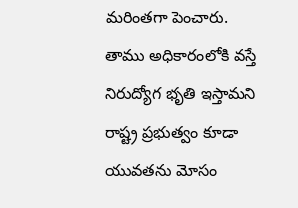మరింతగా పెంచారు.
తాము అధికారంలోకి వస్తే నిరుద్యోగ భృతి ఇస్తామని రాష్ట్ర ప్రభుత్వం కూడా యువతను మోసం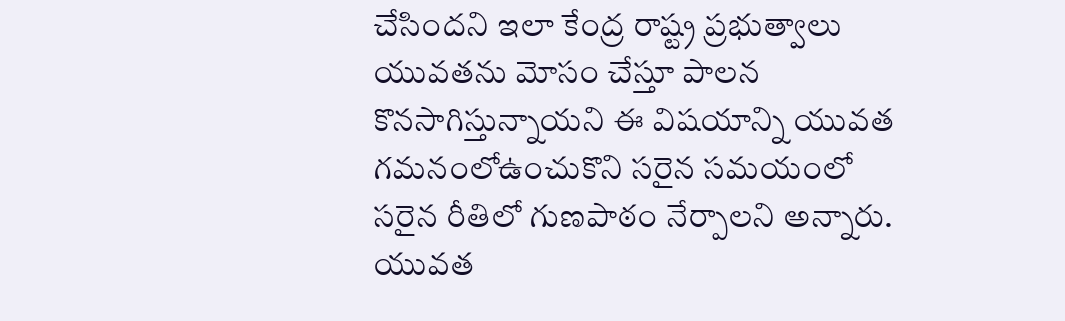చేసిందని ఇలా కేంద్ర రాష్ట్ర ప్రభుత్వాలు యువతను మోసం చేస్తూ పాలన కొనసాగిస్తున్నాయని ఈ విషయాన్ని యువత గమనంలోఉంచుకొని సరైన సమయంలో సరైన రీతిలో గుణపాఠం నేర్పాలని అన్నారు. యువత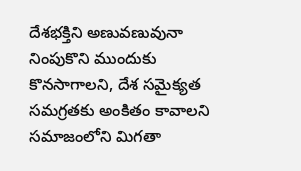దేశభక్తిని అణువణువునా నింపుకొని ముందుకు కొనసాగాలని, దేశ సమైక్యత సమగ్రతకు అంకితం కావాలని సమాజంలోని మిగతా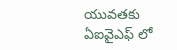యువతకు ఏఐవైఎఫ్ లో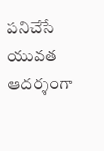పనిచేసే యువత ఆదర్శంగా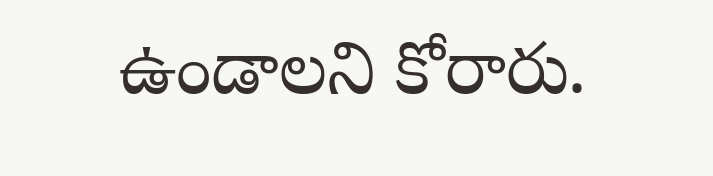ఉండాలని కోరారు.